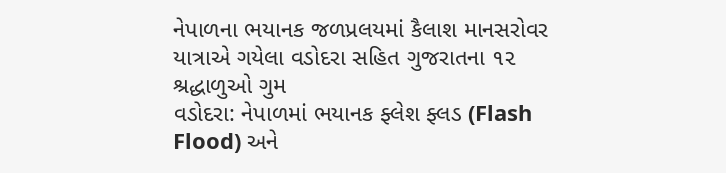નેપાળના ભયાનક જળપ્રલયમાં કૈલાશ માનસરોવર યાત્રાએ ગયેલા વડોદરા સહિત ગુજરાતના ૧૨ શ્રદ્ધાળુઓ ગુમ
વડોદરા: નેપાળમાં ભયાનક ફ્લેશ ફ્લડ (Flash Flood) અને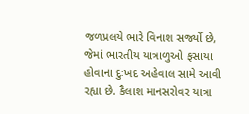જળપ્રલયે ભારે વિનાશ સર્જ્યો છે, જેમાં ભારતીય યાત્રાળુઓ ફસાયા હોવાના દુઃખદ અહેવાલ સામે આવી રહ્યા છે. કૈલાશ માનસરોવર યાત્રા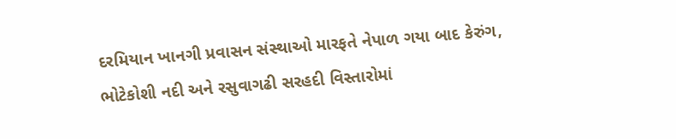દરમિયાન ખાનગી પ્રવાસન સંસ્થાઓ મારફતે નેપાળ ગયા બાદ કેરુંગ, ભોટેકોશી નદી અને રસુવાગઢી સરહદી વિસ્તારોમાં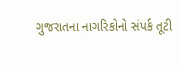ગુજરાતના નાગરિકોનો સંપર્ક તૂટી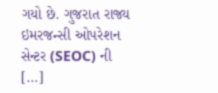ગયો છે. ગુજરાત રાજ્ય ઇમરજન્સી ઓપરેશન સેન્ટર (SEOC) ની […]